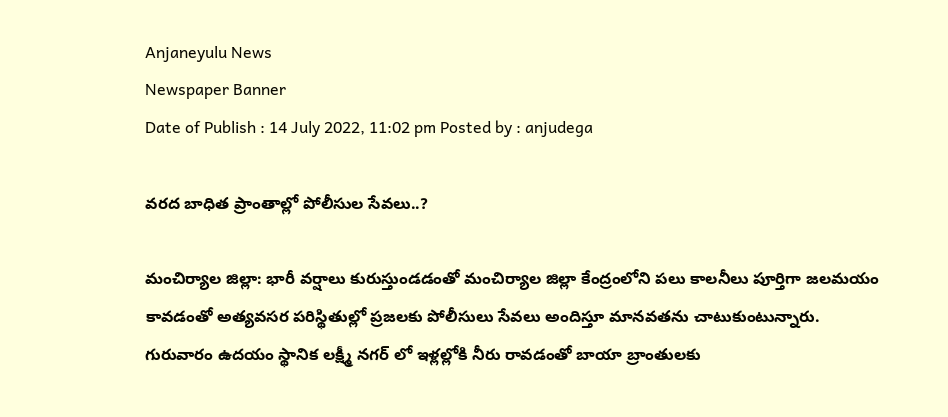Anjaneyulu News
Newspaper Banner
Date of Publish : 14 July 2022, 11:02 pm Posted by : anjudega

వరద బాధిత ప్రాంతాల్లో పోలీసుల సేవలు..?

మంచిర్యాల జిల్లా: భారీ వర్షాలు కురుస్తుండడంతో మంచిర్యాల జిల్లా కేంద్రంలోని పలు కాలనీలు పూర్తిగా జలమయం కావడంతో అత్యవసర పరిస్థితుల్లో ప్రజలకు పోలీసులు సేవలు అందిస్తూ మానవతను చాటుకుంటున్నారు. గురువారం ఉదయం స్థానిక లక్ష్మీ నగర్ లో ఇళ్లల్లోకి నీరు రావడంతో బాయా బ్రాంతులకు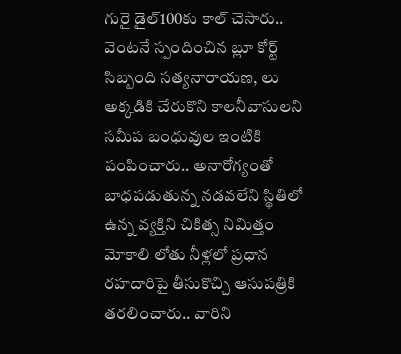గురై డైల్100కు కాల్ చెసారు.. వెంటనే స్పందించిన బ్లూ కోర్ట్ సిబ్బంది సత్యనారాయణ, లు అక్కడికి చేరుకొని కాలనీవాసులని సమీప బంధువుల ఇంటికి పంపించారు.. అనారోగ్యంతో బాధపడుతున్న నడవలేని స్థితిలో ఉన్న వ్యక్తిని చికిత్స నిమిత్తం మోకాలి లోతు నీళ్లలో ప్రధాన రహదారిపై తీసుకొచ్చి ఆసుపత్రికి తరలించారు.. వారిని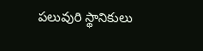పలువురి స్థానికులు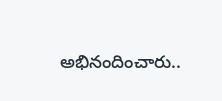అభినందించారు..